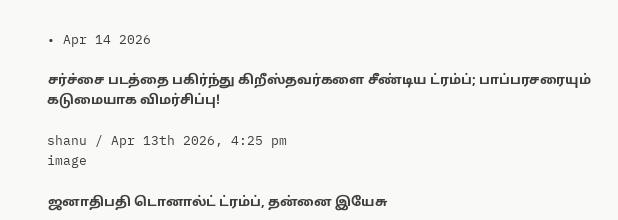• Apr 14 2026

சர்ச்சை படத்தை பகிர்ந்து கிறீஸ்தவர்களை சீண்டிய ட்ரம்ப்; பாப்பரசரையும் கடுமையாக விமர்சிப்பு!

shanu / Apr 13th 2026, 4:25 pm
image

ஜனாதிபதி டொனால்ட் ட்ரம்ப், தன்னை இயேசு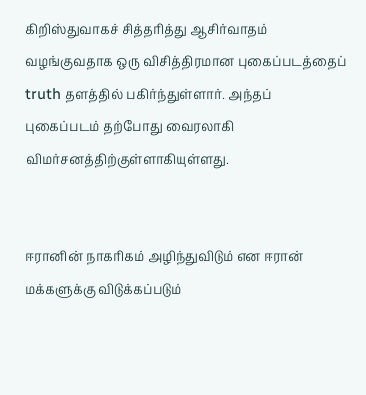கிறிஸ்துவாகச் சித்தரித்து ஆசிர்வாதம் வழங்குவதாக ஒரு விசித்திரமான புகைப்படத்தைப் truth தளத்தில் பகிர்ந்துள்ளார். அந்தப் புகைப்படம் தற்போது வைரலாகி விமர்சனத்திற்குள்ளாகியுள்ளது.


ஈரானின் நாகரிகம் அழிந்துவிடும் என ஈரான் மக்களுக்கு விடுக்கப்படும்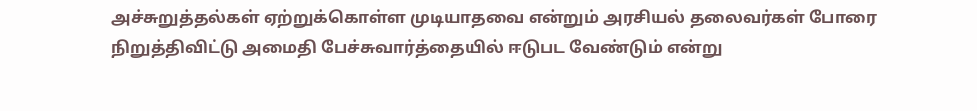அச்சுறுத்தல்கள் ஏற்றுக்கொள்ள முடியாதவை என்றும் அரசியல் தலைவர்கள் போரை நிறுத்திவிட்டு அமைதி பேச்சுவார்த்தையில் ஈடுபட வேண்டும் என்று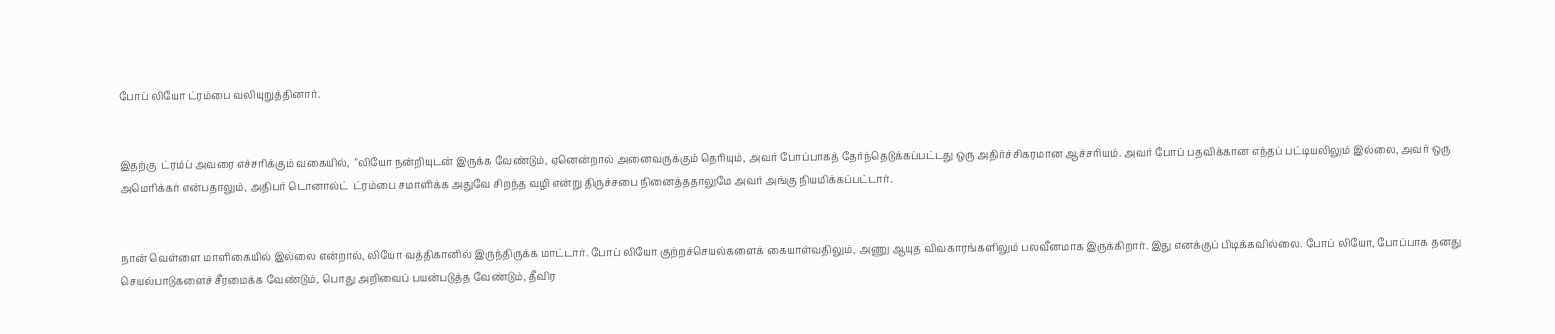போப் லியோ ட்ரம்பை வலியுறுத்தினார்.


இதற்கு  ட்ரம்ப் அவரை எச்சரிக்கும் வகையில்,  "லியோ நன்றியுடன் இருக்க வேண்டும், ஏனென்றால் அனைவருக்கும் தெரியும், அவர் போப்பாகத் தேர்ந்தெடுக்கப்பட்டது ஒரு அதிர்ச்சிகரமான ஆச்சரியம். அவர் போப் பதவிக்கான எந்தப் பட்டியலிலும் இல்லை, அவர் ஒரு அமெரிக்கர் என்பதாலும், அதிபர் டொனால்ட்  ட்ரம்பை சமாளிக்க அதுவே சிறந்த வழி என்று திருச்சபை நினைத்ததாலுமே அவர் அங்கு நியமிக்கப்பட்டார்.


நான் வெள்ளை மாளிகையில் இல்லை என்றால், லியோ வத்திகானில் இருந்திருக்க மாட்டார். போப் லியோ குற்றச்செயல்களைக் கையாள்வதிலும், அணு ஆயுத விவகாரங்களிலும் பலவீனமாக இருக்கிறார். இது எனக்குப் பிடிக்கவில்லை. போப் லியோ, போப்பாக தனது செயல்பாடுகளைச் சீரமைக்க வேண்டும், பொது அறிவைப் பயன்படுத்த வேண்டும், தீவிர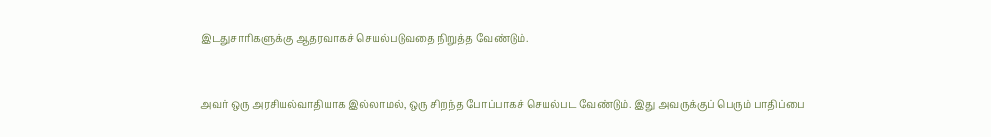இடதுசாரிகளுக்கு ஆதரவாகச் செயல்படுவதை நிறுத்த வேண்டும்.


அவர் ஒரு அரசியல்வாதியாக இல்லாமல், ஒரு சிறந்த போப்பாகச் செயல்பட வேண்டும். இது அவருக்குப் பெரும் பாதிப்பை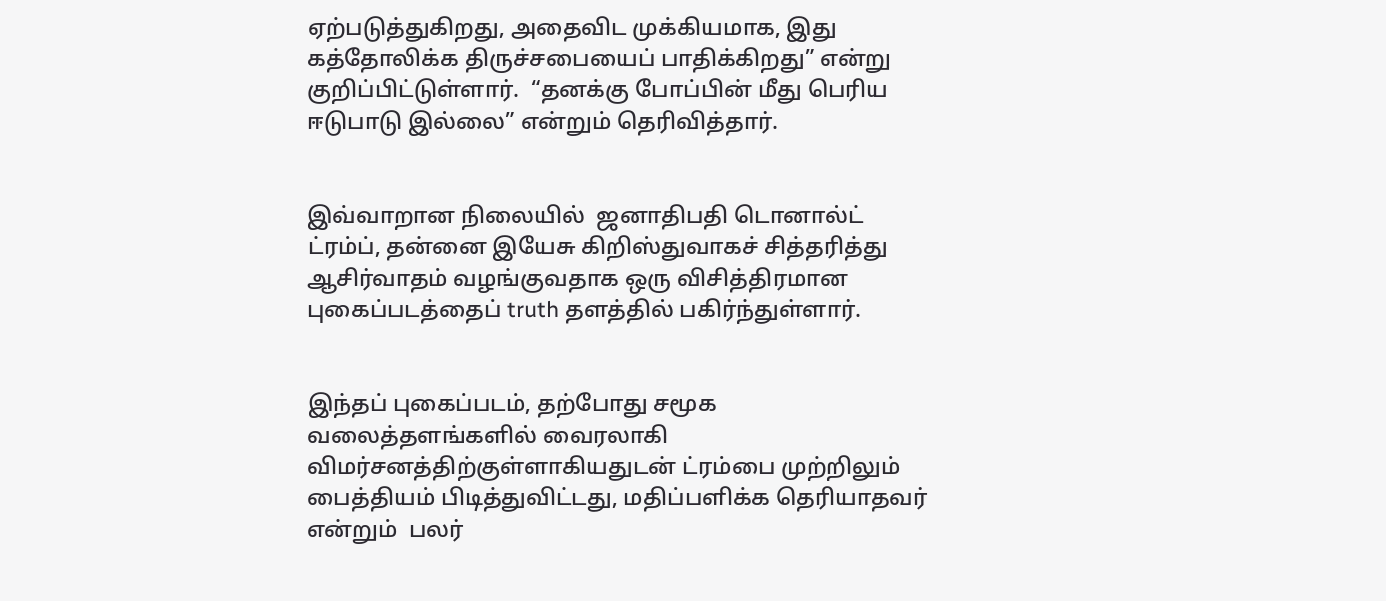ஏற்படுத்துகிறது, அதைவிட முக்கியமாக, இது கத்தோலிக்க திருச்சபையைப் பாதிக்கிறது” என்று குறிப்பிட்டுள்ளார்.  “தனக்கு போப்பின் மீது பெரிய ஈடுபாடு இல்லை” என்றும் தெரிவித்தார்.


இவ்வாறான நிலையில்  ஜனாதிபதி டொனால்ட் ட்ரம்ப், தன்னை இயேசு கிறிஸ்துவாகச் சித்தரித்து ஆசிர்வாதம் வழங்குவதாக ஒரு விசித்திரமான புகைப்படத்தைப் truth தளத்தில் பகிர்ந்துள்ளார்.


இந்தப் புகைப்படம், தற்போது சமூக வலைத்தளங்களில் வைரலாகி விமர்சனத்திற்குள்ளாகியதுடன் ட்ரம்பை முற்றிலும் பைத்தியம் பிடித்துவிட்டது, மதிப்பளிக்க தெரியாதவர் என்றும்  பலர்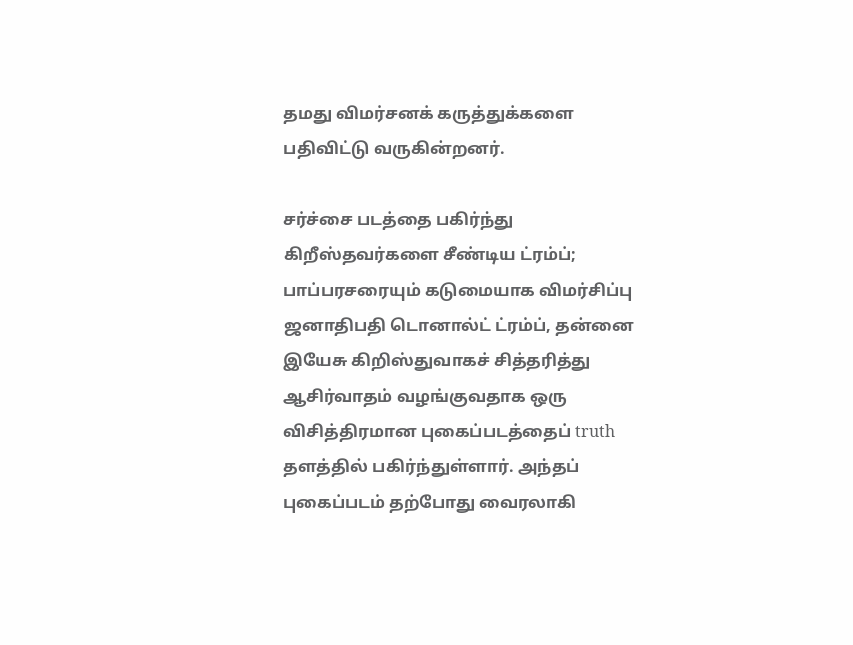தமது விமர்சனக் கருத்துக்களை பதிவிட்டு வருகின்றனர்.

சர்ச்சை படத்தை பகிர்ந்து கிறீஸ்தவர்களை சீண்டிய ட்ரம்ப்; பாப்பரசரையும் கடுமையாக விமர்சிப்பு ஜனாதிபதி டொனால்ட் ட்ரம்ப், தன்னை இயேசு கிறிஸ்துவாகச் சித்தரித்து ஆசிர்வாதம் வழங்குவதாக ஒரு விசித்திரமான புகைப்படத்தைப் truth தளத்தில் பகிர்ந்துள்ளார். அந்தப் புகைப்படம் தற்போது வைரலாகி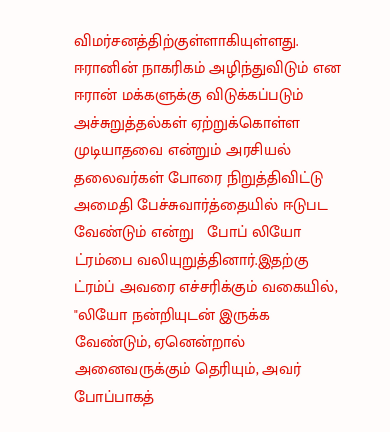விமர்சனத்திற்குள்ளாகியுள்ளது. ஈரானின் நாகரிகம் அழிந்துவிடும் என ஈரான் மக்களுக்கு விடுக்கப்படும் அச்சுறுத்தல்கள் ஏற்றுக்கொள்ள முடியாதவை என்றும் அரசியல் தலைவர்கள் போரை நிறுத்திவிட்டு அமைதி பேச்சுவார்த்தையில் ஈடுபட வேண்டும் என்று   போப் லியோ ட்ரம்பை வலியுறுத்தினார்.இதற்கு  ட்ரம்ப் அவரை எச்சரிக்கும் வகையில்,  "லியோ நன்றியுடன் இருக்க வேண்டும், ஏனென்றால் அனைவருக்கும் தெரியும், அவர் போப்பாகத்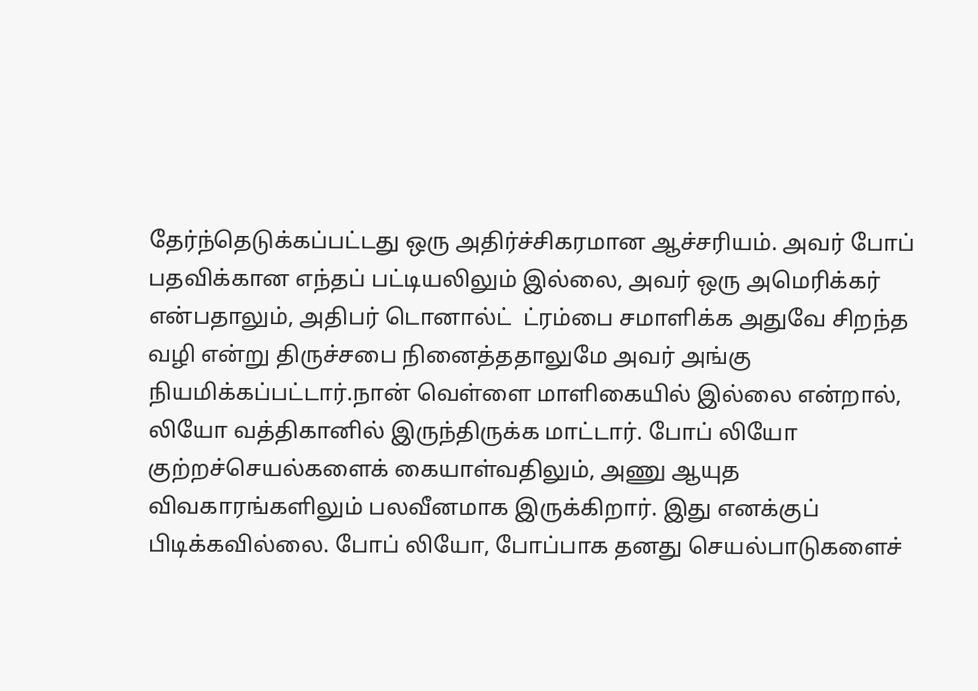தேர்ந்தெடுக்கப்பட்டது ஒரு அதிர்ச்சிகரமான ஆச்சரியம். அவர் போப் பதவிக்கான எந்தப் பட்டியலிலும் இல்லை, அவர் ஒரு அமெரிக்கர் என்பதாலும், அதிபர் டொனால்ட்  ட்ரம்பை சமாளிக்க அதுவே சிறந்த வழி என்று திருச்சபை நினைத்ததாலுமே அவர் அங்கு நியமிக்கப்பட்டார்.நான் வெள்ளை மாளிகையில் இல்லை என்றால், லியோ வத்திகானில் இருந்திருக்க மாட்டார். போப் லியோ குற்றச்செயல்களைக் கையாள்வதிலும், அணு ஆயுத விவகாரங்களிலும் பலவீனமாக இருக்கிறார். இது எனக்குப் பிடிக்கவில்லை. போப் லியோ, போப்பாக தனது செயல்பாடுகளைச்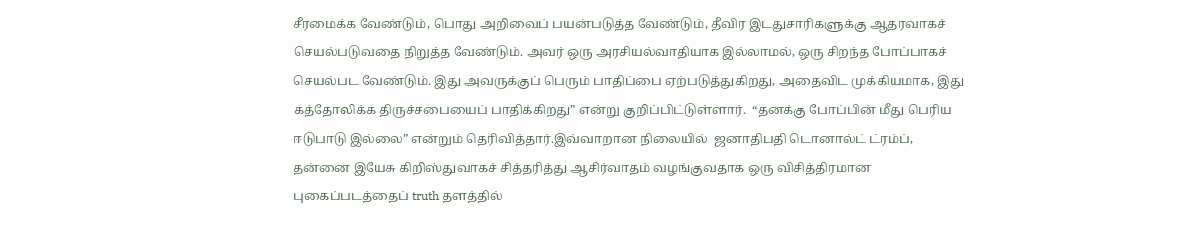சீரமைக்க வேண்டும், பொது அறிவைப் பயன்படுத்த வேண்டும், தீவிர இடதுசாரிகளுக்கு ஆதரவாகச் செயல்படுவதை நிறுத்த வேண்டும். அவர் ஒரு அரசியல்வாதியாக இல்லாமல், ஒரு சிறந்த போப்பாகச் செயல்பட வேண்டும். இது அவருக்குப் பெரும் பாதிப்பை ஏற்படுத்துகிறது, அதைவிட முக்கியமாக, இது கத்தோலிக்க திருச்சபையைப் பாதிக்கிறது” என்று குறிப்பிட்டுள்ளார்.  “தனக்கு போப்பின் மீது பெரிய ஈடுபாடு இல்லை” என்றும் தெரிவித்தார்.இவ்வாறான நிலையில்  ஜனாதிபதி டொனால்ட் ட்ரம்ப், தன்னை இயேசு கிறிஸ்துவாகச் சித்தரித்து ஆசிர்வாதம் வழங்குவதாக ஒரு விசித்திரமான புகைப்படத்தைப் truth தளத்தில்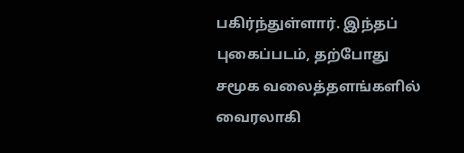பகிர்ந்துள்ளார். இந்தப் புகைப்படம், தற்போது சமூக வலைத்தளங்களில் வைரலாகி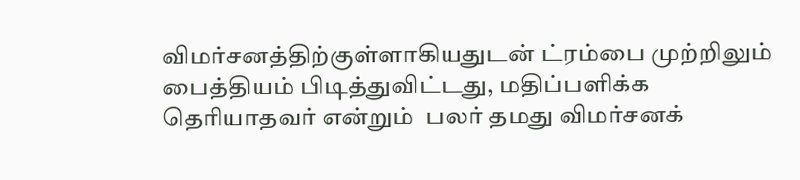விமர்சனத்திற்குள்ளாகியதுடன் ட்ரம்பை முற்றிலும் பைத்தியம் பிடித்துவிட்டது, மதிப்பளிக்க தெரியாதவர் என்றும்  பலர் தமது விமர்சனக்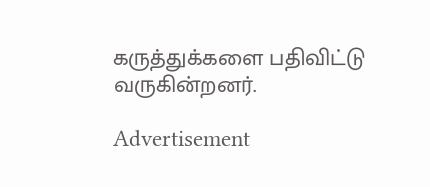கருத்துக்களை பதிவிட்டு வருகின்றனர்.

Advertisement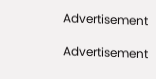Advertisement

Advertisement